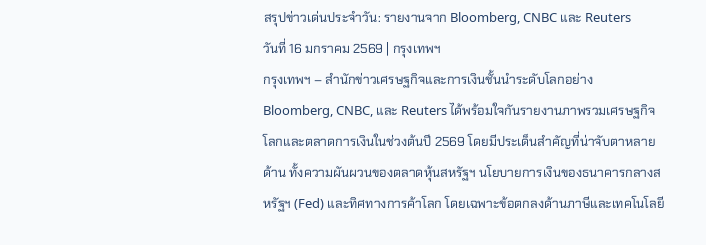สรุปข่าวเด่นประจำวัน: รายงานจาก Bloomberg, CNBC และ Reuters
วันที่ 16 มกราคม 2569 | กรุงเทพฯ
กรุงเทพฯ – สำนักข่าวเศรษฐกิจและการเงินชั้นนำระดับโลกอย่าง Bloomberg, CNBC, และ Reuters ได้พร้อมใจกันรายงานภาพรวมเศรษฐกิจโลกและตลาดการเงินในช่วงต้นปี 2569 โดยมีประเด็นสำคัญที่น่าจับตาหลายด้าน ทั้งความผันผวนของตลาดหุ้นสหรัฐฯ นโยบายการเงินของธนาคารกลางสหรัฐฯ (Fed) และทิศทางการค้าโลก โดยเฉพาะข้อตกลงด้านภาษีและเทคโนโลยี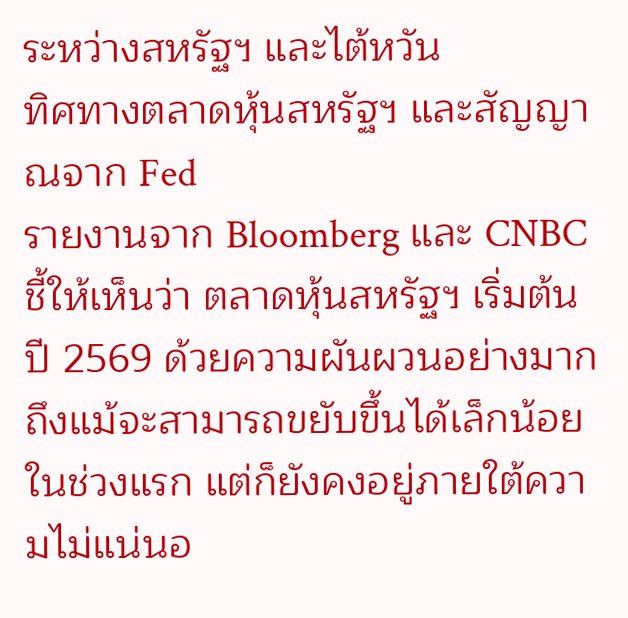ระหว่างสหรัฐฯ และไต้หวัน
ทิศทางตลาดหุ้นสหรัฐฯ และสัญญาณจาก Fed
รายงานจาก Bloomberg และ CNBC ชี้ให้เห็นว่า ตลาดหุ้นสหรัฐฯ เริ่มต้นปี 2569 ด้วยความผันผวนอย่างมาก ถึงแม้จะสามารถขยับขึ้นได้เล็กน้อยในช่วงแรก แต่ก็ยังคงอยู่ภายใต้ความไม่แน่นอ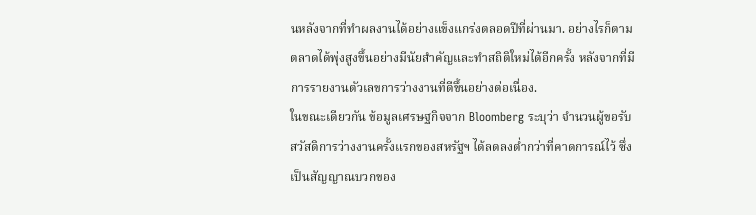นหลังจากที่ทำผลงานได้อย่างแข็งแกร่งตลอดปีที่ผ่านมา. อย่างไรก็ตาม ตลาดได้พุ่งสูงขึ้นอย่างมีนัยสำคัญและทำสถิติใหม่ได้อีกครั้ง หลังจากที่มีการรายงานตัวเลขการว่างงานที่ดีขึ้นอย่างต่อเนื่อง.
ในขณะเดียวกัน ข้อมูลเศรษฐกิจจาก Bloomberg ระบุว่า จำนวนผู้ขอรับสวัสดิการว่างงานครั้งแรกของสหรัฐฯ ได้ลดลงต่ำกว่าที่คาดการณ์ไว้ ซึ่งเป็นสัญญาณบวกของ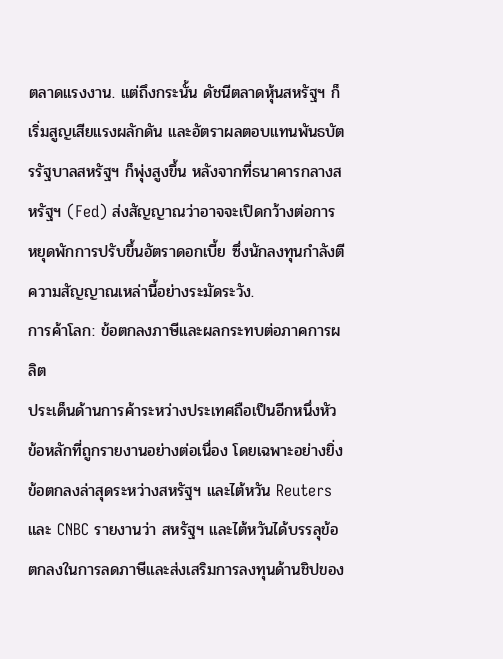ตลาดแรงงาน. แต่ถึงกระนั้น ดัชนีตลาดหุ้นสหรัฐฯ ก็เริ่มสูญเสียแรงผลักดัน และอัตราผลตอบแทนพันธบัตรรัฐบาลสหรัฐฯ ก็พุ่งสูงขึ้น หลังจากที่ธนาคารกลางสหรัฐฯ (Fed) ส่งสัญญาณว่าอาจจะเปิดกว้างต่อการหยุดพักการปรับขึ้นอัตราดอกเบี้ย ซึ่งนักลงทุนกำลังตีความสัญญาณเหล่านี้อย่างระมัดระวัง.
การค้าโลก: ข้อตกลงภาษีและผลกระทบต่อภาคการผลิต
ประเด็นด้านการค้าระหว่างประเทศถือเป็นอีกหนึ่งหัวข้อหลักที่ถูกรายงานอย่างต่อเนื่อง โดยเฉพาะอย่างยิ่งข้อตกลงล่าสุดระหว่างสหรัฐฯ และไต้หวัน Reuters และ CNBC รายงานว่า สหรัฐฯ และไต้หวันได้บรรลุข้อตกลงในการลดภาษีและส่งเสริมการลงทุนด้านชิปของ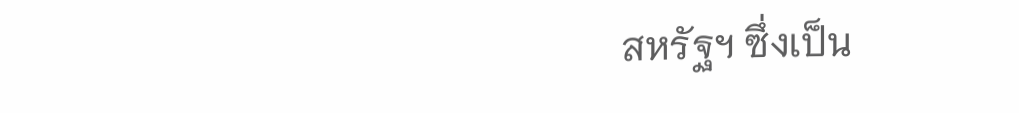สหรัฐฯ ซึ่งเป็น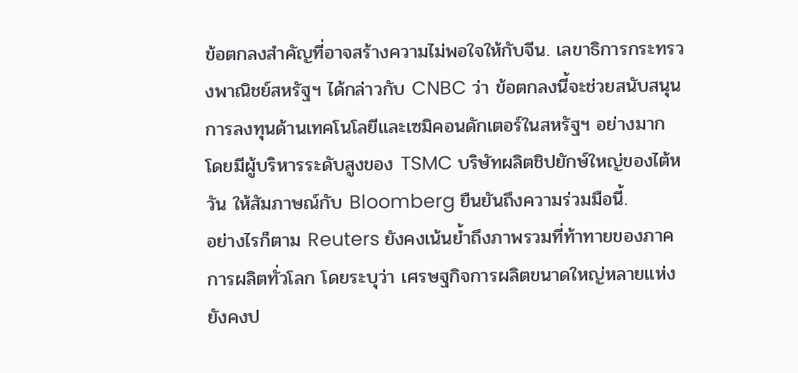ข้อตกลงสำคัญที่อาจสร้างความไม่พอใจให้กับจีน. เลขาธิการกระทรวงพาณิชย์สหรัฐฯ ได้กล่าวกับ CNBC ว่า ข้อตกลงนี้จะช่วยสนับสนุนการลงทุนด้านเทคโนโลยีและเซมิคอนดักเตอร์ในสหรัฐฯ อย่างมาก โดยมีผู้บริหารระดับสูงของ TSMC บริษัทผลิตชิปยักษ์ใหญ่ของไต้หวัน ให้สัมภาษณ์กับ Bloomberg ยืนยันถึงความร่วมมือนี้.
อย่างไรก็ตาม Reuters ยังคงเน้นย้ำถึงภาพรวมที่ท้าทายของภาคการผลิตทั่วโลก โดยระบุว่า เศรษฐกิจการผลิตขนาดใหญ่หลายแห่งยังคงป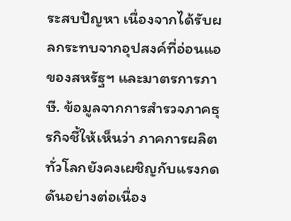ระสบปัญหา เนื่องจากได้รับผลกระทบจากอุปสงค์ที่อ่อนแอของสหรัฐฯ และมาตรการภาษี. ข้อมูลจากการสำรวจภาคธุรกิจชี้ให้เห็นว่า ภาคการผลิตทั่วโลกยังคงเผชิญกับแรงกดดันอย่างต่อเนื่อง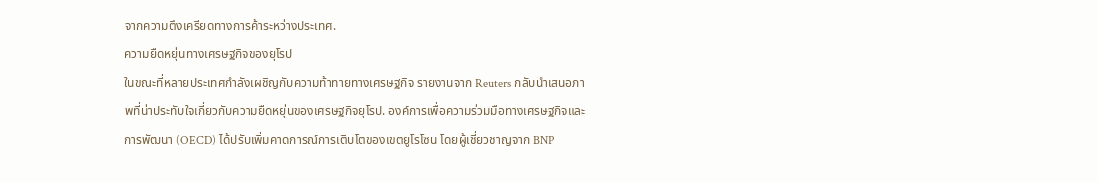จากความตึงเครียดทางการค้าระหว่างประเทศ.
ความยืดหยุ่นทางเศรษฐกิจของยุโรป
ในขณะที่หลายประเทศกำลังเผชิญกับความท้าทายทางเศรษฐกิจ รายงานจาก Reuters กลับนำเสนอภาพที่น่าประทับใจเกี่ยวกับความยืดหยุ่นของเศรษฐกิจยุโรป. องค์การเพื่อความร่วมมือทางเศรษฐกิจและการพัฒนา (OECD) ได้ปรับเพิ่มคาดการณ์การเติบโตของเขตยูโรโซน โดยผู้เชี่ยวชาญจาก BNP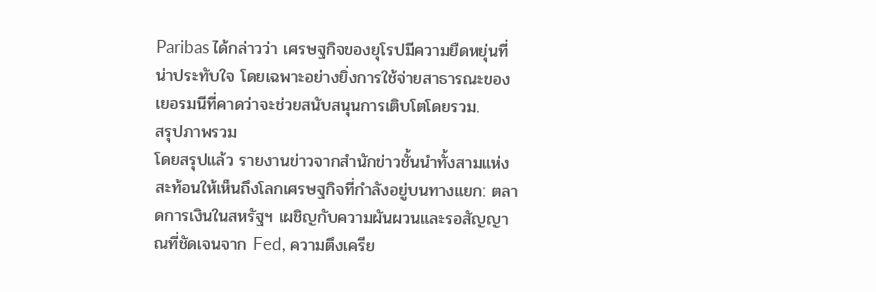Paribas ได้กล่าวว่า เศรษฐกิจของยุโรปมีความยืดหยุ่นที่น่าประทับใจ โดยเฉพาะอย่างยิ่งการใช้จ่ายสาธารณะของเยอรมนีที่คาดว่าจะช่วยสนับสนุนการเติบโตโดยรวม.
สรุปภาพรวม
โดยสรุปแล้ว รายงานข่าวจากสำนักข่าวชั้นนำทั้งสามแห่งสะท้อนให้เห็นถึงโลกเศรษฐกิจที่กำลังอยู่บนทางแยก: ตลาดการเงินในสหรัฐฯ เผชิญกับความผันผวนและรอสัญญาณที่ชัดเจนจาก Fed, ความตึงเครีย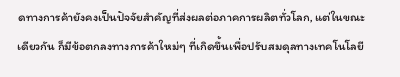ดทางการค้ายังคงเป็นปัจจัยสำคัญที่ส่งผลต่อภาคการผลิตทั่วโลก, แต่ในขณะเดียวกัน ก็มีข้อตกลงทางการค้าใหม่ๆ ที่เกิดขึ้นเพื่อปรับสมดุลทางเทคโนโลยี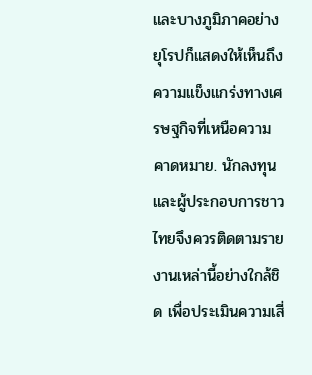และบางภูมิภาคอย่างยุโรปก็แสดงให้เห็นถึงความแข็งแกร่งทางเศรษฐกิจที่เหนือความคาดหมาย. นักลงทุนและผู้ประกอบการชาวไทยจึงควรติดตามรายงานเหล่านี้อย่างใกล้ชิด เพื่อประเมินความเสี่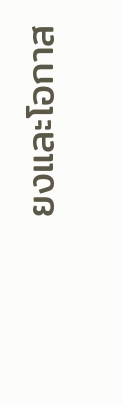ยงและโอกาส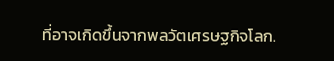ที่อาจเกิดขึ้นจากพลวัตเศรษฐกิจโลก.